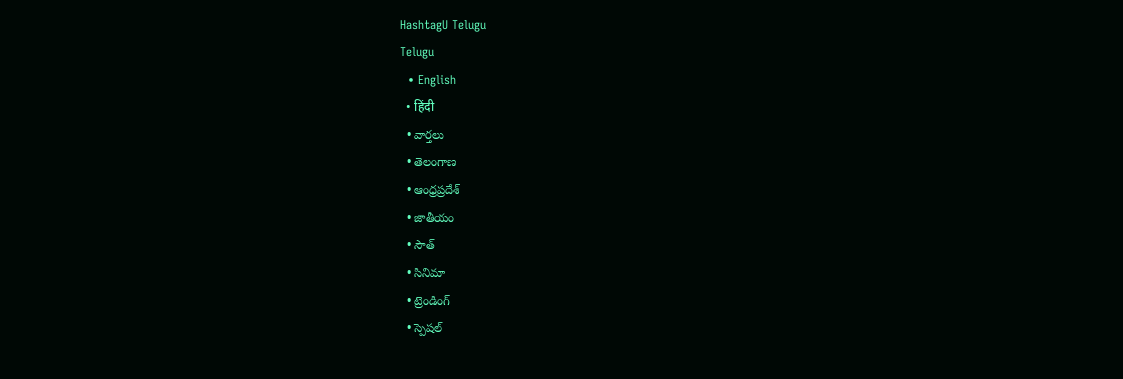HashtagU Telugu
Telugu
  • English
  • हिंदी
  • వార్తలు
  • తెలంగాణ
  • ఆంధ్రప్రదేశ్
  • జాతీయం
  • సౌత్
  • సినిమా
  • ట్రెండింగ్
  • స్పెషల్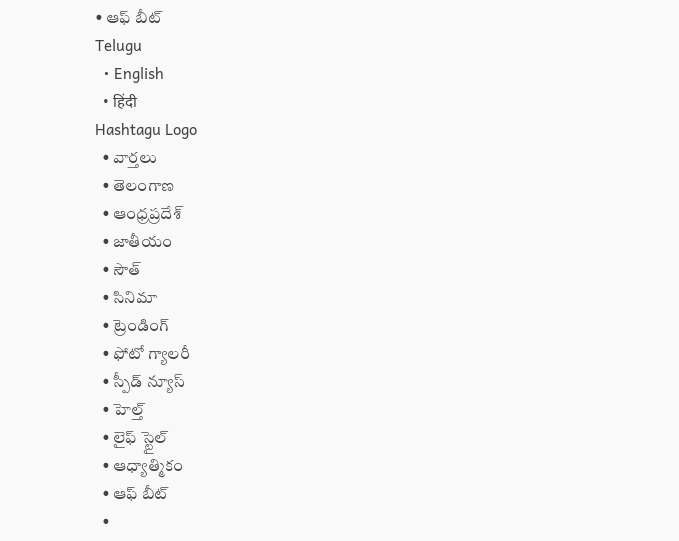• ఆఫ్ బీట్
Telugu
  • English
  • हिंदी
Hashtagu Logo
  • వార్తలు
  • తెలంగాణ
  • ఆంధ్రప్రదేశ్
  • జాతీయం
  • సౌత్
  • సినిమా
  • ట్రెండింగ్
  • ఫోటో గ్యాలరీ
  • స్పీడ్ న్యూస్
  • హెల్త్
  • లైఫ్ స్టైల్
  • ఆధ్యాత్మికం
  • ఆఫ్ బీట్
  •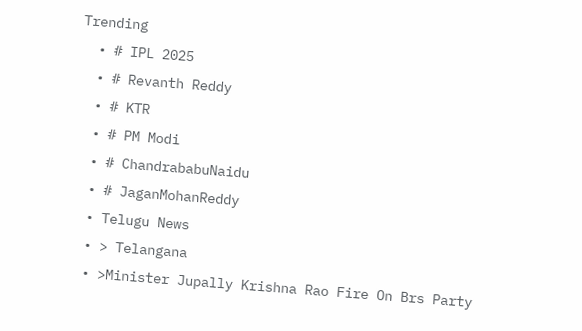Trending
  • # IPL 2025
  • # Revanth Reddy
  • # KTR
  • # PM Modi
  • # ChandrababuNaidu
  • # JaganMohanReddy
  • Telugu News
  • > Telangana
  • >Minister Jupally Krishna Rao Fire On Brs Party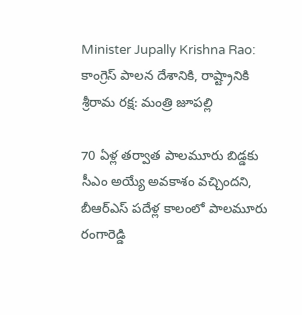Minister Jupally Krishna Rao: కాంగ్రెస్ పాల‌న దేశానికి, రాష్ట్రానికి శ్రీరామ ర‌క్ష: మంత్రి జూప‌ల్లి

70 ఏళ్ల తర్వాత పాలమూరు బిడ్డకు సీఎం అయ్యే అవకాశం వచ్చిందని, బీఆర్ఎస్‌ పదేళ్ల కాలంలో పాలమూరు రంగారెడ్డి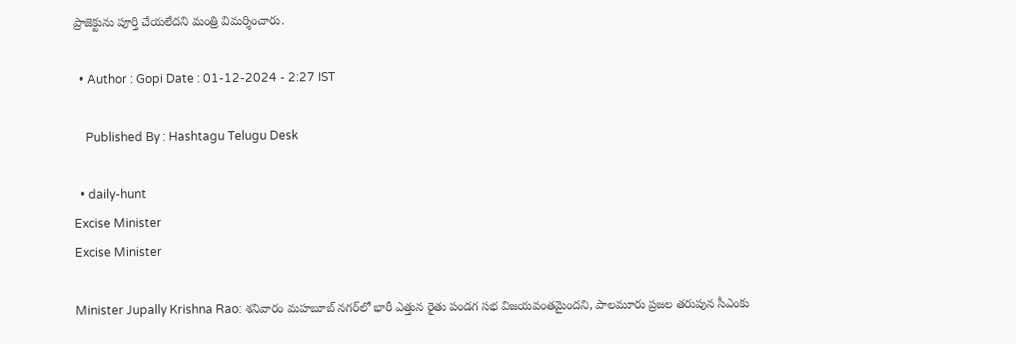ప్రాజెక్టును పూర్తి చేయలేదని మంత్రి విమ‌ర్శించారు.

  • Author : Gopi Date : 01-12-2024 - 2:27 IST

    Published By : Hashtagu Telugu Desk

  • daily-hunt
Excise Minister
Excise Minister

Minister Jupally Krishna Rao: శ‌నివారం మహబూబ్ నగర్‌లో భారీ ఎత్తున రైతు పండగ సభ విజయవంత‌మైంద‌ని, పాలమూరు ప్రజల తరుపున సీఎంకు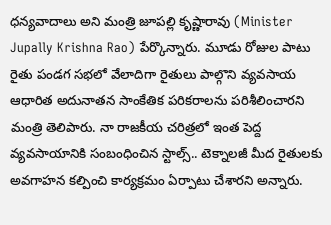ధన్యవాదాలు అని మంత్రి జూప‌ల్లి కృష్ణారావు (Minister Jupally Krishna Rao) పేర్కొన్నారు. మూడు రోజుల పాటు రైతు పండగ సభలో వేలాదిగా రైతులు పాల్గొని వ్యవసాయ ఆధారిత అదునాతన సాంకేతిక పరికరాలను పరిశీలించారని మంత్రి తెలిపారు. నా రాజకీయ చరిత్రలో ఇంత పెద్ద వ్యవసాయానికి సంబంధించిన స్టాల్స్.. టెక్నాలజీ మీద రైతులకు అవగాహన కల్పించి కార్యక్రమం ఏర్పాటు చేశారని అన్నారు.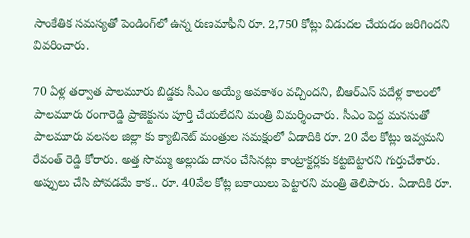సాంకేతిక సమస్యతో పెండింగ్‌లో ఉన్న రుణమాఫీని రూ. 2,750 కోట్లు విడుదల చేయడం జరిగిందని వివ‌రించారు.

70 ఏళ్ల తర్వాత పాలమూరు బిడ్డకు సీఎం అయ్యే అవకాశం వచ్చిందని, బీఆర్ఎస్‌ పదేళ్ల కాలంలో పాలమూరు రంగారెడ్డి ప్రాజెక్టును పూర్తి చేయలేదని మంత్రి విమ‌ర్శించారు. సీఎం పెద్ద మనసుతో పాలమూరు వలసల జిల్లా కు క్యాబినెట్ మంత్రుల సమక్షంలో ఏడాదికి రూ. 20 వేల కోట్లు ఇవ్వమని రేవంత్ రెడ్డి కోరారు. అత్త సొమ్ము అల్లుడు దానం చేసినట్లు కాంట్రాక్టర్లకు కట్టబెట్టారని గుర్తుచేశారు. అప్పులు చేసి పోవడమే కాక.. రూ. 40వేల కోట్ల బకాయిలు పెట్టార‌ని మంత్రి తెలిపారు. ఏడాదికి రూ.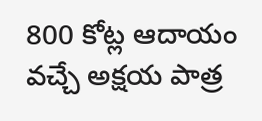800 కోట్ల ఆదాయం వచ్చే అక్షయ పాత్ర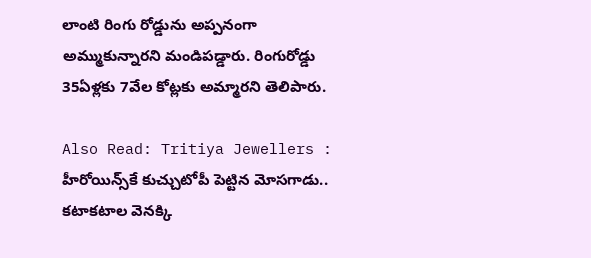లాంటి రింగు రోడ్డును అప్పనంగా అమ్ముకున్నారని మండిప‌డ్డారు. రింగురోడ్డు 35ఏళ్లకు 7వేల కోట్లకు అమ్మారని తెలిపారు.

Also Read: Tritiya Jewellers : హీరోయిన్స్‌కే కుచ్చుటోపీ పెట్టిన మోసగాడు.. కటాకటాల వెనక్కి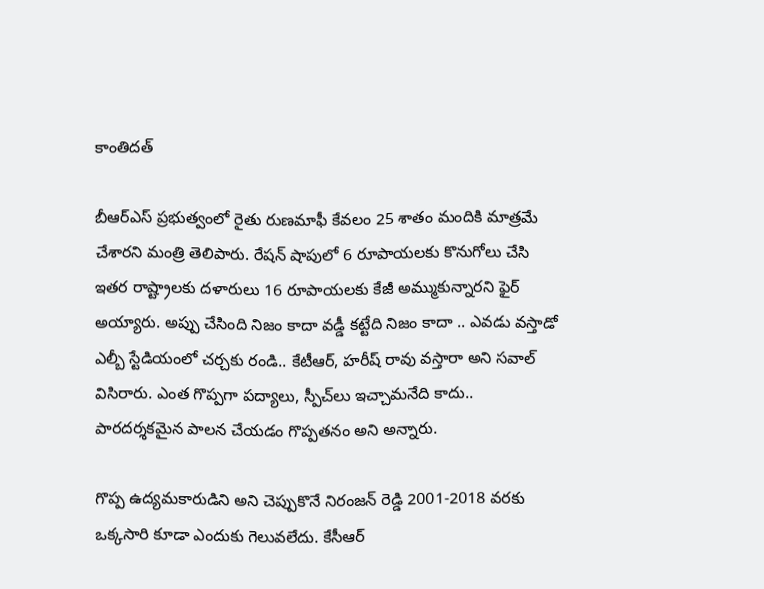కాంతిదత్

బీఆర్ఎస్ ప్ర‌భుత్వంలో రైతు రుణమాఫీ కేవలం 25 శాతం మందికి మాత్ర‌మే చేశారని మంత్రి తెలిపారు. రేషన్ షాపులో 6 రూపాయలకు కొనుగోలు చేసి ఇతర రాష్ట్రాలకు దళారులు 16 రూపాయలకు కేజీ అమ్ముకున్నారని ఫైర్ అయ్యారు. అప్పు చేసింది నిజం కాదా వడ్డీ కట్టేది నిజం కాదా .. ఎవడు వస్తాడో ఎల్బీ స్టేడియంలో చర్చకు రండి.. కేటీఆర్, హరీష్ రావు వస్తారా అని స‌వాల్ విసిరారు. ఎంత గొప్పగా పద్యాలు, స్పీచ్‌లు ఇచ్చామ‌నేది కాదు.. పారదర్శకమైన పాలన చేయడం గొప్పతనం అని అన్నారు.

గొప్ప ఉద్యమకారుడిని అని చెప్పుకొనే నిరంజన్ రెడ్డి 2001-2018 వరకు ఒక్కసారి కూడా ఎందుకు గెలువలేదు. కేసీఆర్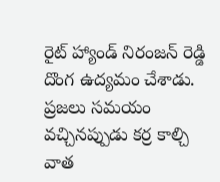రైట్ హ్యాండ్ నిరంజన్ రెడ్డి దొంగ ఉద్యమం చేశాడు. ప్రజలు సమయం వచ్చినప్పుడు కర్ర కాల్చి వాత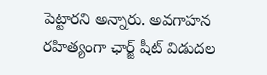పెట్టారని అన్నారు. అవగాహన రహిత్యంగా ఛార్జ్ షీట్ విడుదల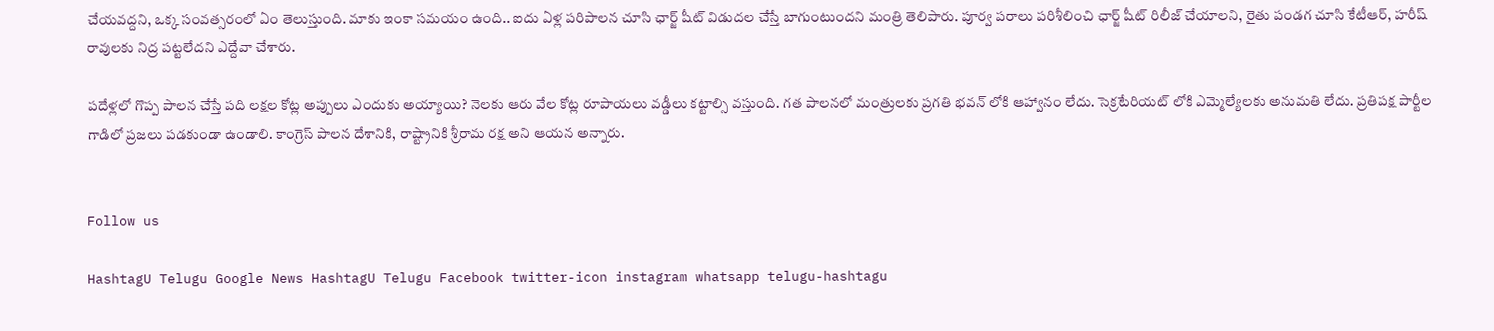చేయవద్దని, ఒక్క సంవత్సరంలో ఏం తెలుస్తుంది. మాకు ఇంకా సమయం ఉంది.. ఐదు ఏళ్ల పరిపాలన చూసి ఛార్జ్ షీట్ విడుదల చేస్తే బాగుంటుందని మంత్రి తెలిపారు. పూర్వ పరాలు పరిశీలించి ఛార్జ్ షీట్ రిలీజ్ చేయాలని, రైతు పండగ చూసి కేటీఆర్, హరీష్ రావులకు నిద్ర పట్టలేదని ఎద్దేవా చేశారు.

పదేళ్లలో గొప్ప పాలన చేస్తే పది లక్షల కోట్ల అప్పులు ఎందుకు అయ్యాయి? నెలకు ఆరు వేల కోట్ల రూపాయలు వడ్డీలు కట్టాల్సి వస్తుంది. గత పాలనలో మంత్రులకు ప్రగతి భవన్ లోకి ఆహ్వానం లేదు. సెక్రటేరియట్ లోకి ఎమ్మెల్యేలకు అనుమతి లేదు. ప్రతిపక్ష పార్టీల గాడిలో ప్రజలు పడకుండా ఉండాలి. కాంగ్రెస్ పాలన దేశానికి, రాష్ట్రానికి శ్రీరామ రక్ష అని ఆయ‌న అన్నారు.


Follow us

HashtagU Telugu Google News HashtagU Telugu Facebook twitter-icon instagram whatsapp telugu-hashtagu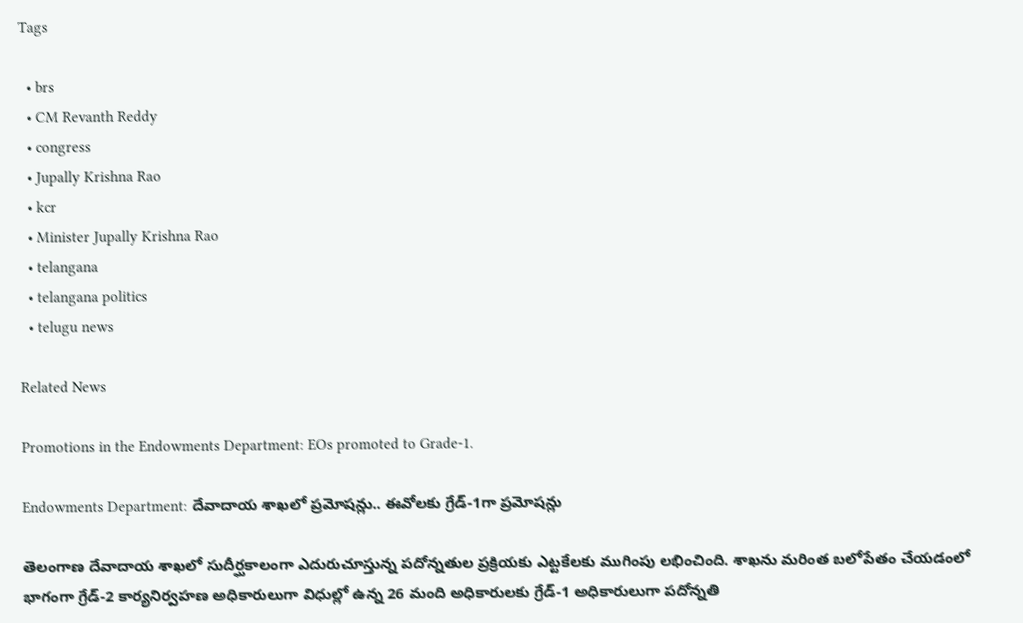Tags

  • brs
  • CM Revanth Reddy
  • congress
  • Jupally Krishna Rao
  • kcr
  • Minister Jupally Krishna Rao
  • telangana
  • telangana politics
  • telugu news

Related News

Promotions in the Endowments Department: EOs promoted to Grade-1.

Endowments Department: దేవాదాయ శాఖలో ప్రమోషన్లు.. ఈవోలకు గ్రేడ్‌‌-1గా ప్రమోషన్లు

తెలంగాణ దేవాదాయ శాఖలో సుదీర్ఘకాలంగా ఎదురుచూస్తున్న పదోన్నతుల ప్రక్రియకు ఎట్టకేలకు ముగింపు లభించింది. శాఖను మరింత బలోపేతం చేయడంలో భాగంగా గ్రేడ్-2 కార్యనిర్వహణ అధికారులుగా విధుల్లో ఉన్న 26 మంది అధికారులకు గ్రేడ్-1 అధికారులుగా పదోన్నతి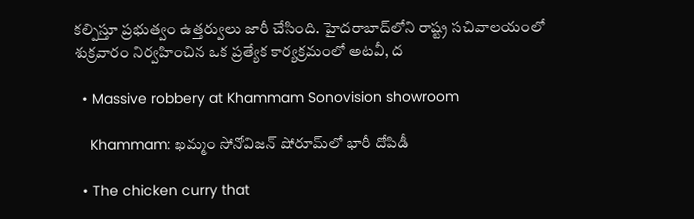కల్పిస్తూ ప్రభుత్వం ఉత్తర్వులు జారీ చేసింది. హైదరాబాద్‌లోని రాష్ట్ర సచివాలయంలో శుక్రవారం నిర్వహించిన ఒక ప్రత్యేక కార్యక్రమంలో అటవీ, ద

  • Massive robbery at Khammam Sonovision showroom

    Khammam: ఖమ్మం సోనోవిజన్ షోరూమ్‌లో భారీ దోపిడీ

  • The chicken curry that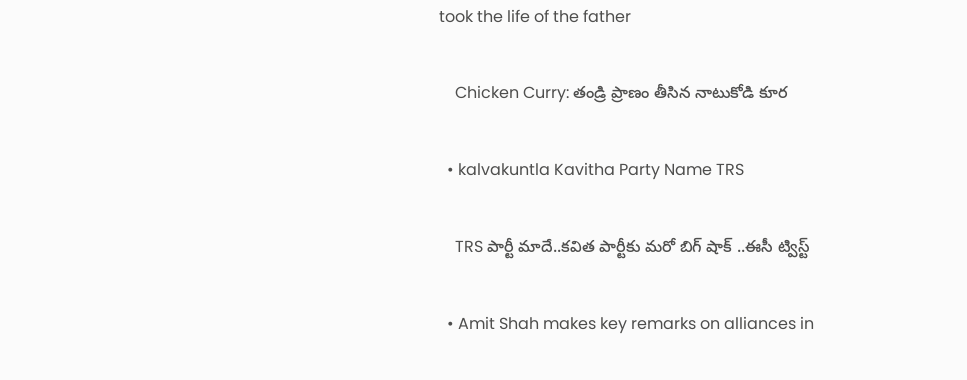took the life of the father

    Chicken Curry: తండ్రి ప్రాణం తీసిన నాటుకోడి కూర

  • kalvakuntla Kavitha Party Name TRS

    TRS పార్టీ మాదే..కవిత పార్టీకు మరో బిగ్ షాక్ ..ఈసీ ట్విస్ట్

  • Amit Shah makes key remarks on alliances in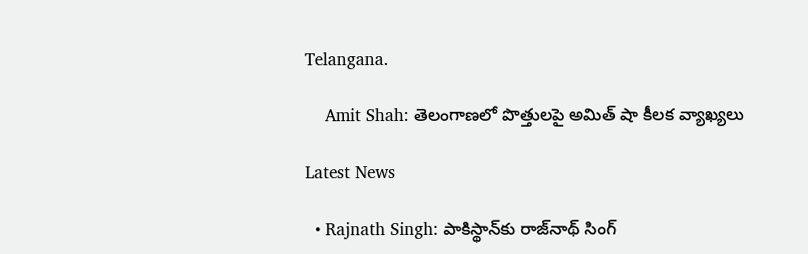Telangana.

    Amit Shah: తెలంగాణలో పొత్తులపై అమిత్ షా కీలక వ్యాఖ్యలు

Latest News

  • Rajnath Singh: పాకిస్థాన్‌కు రాజ్‌నాథ్ సింగ్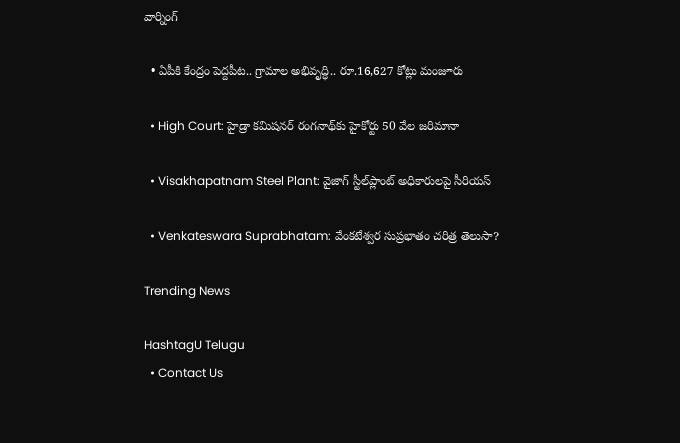వార్నింగ్‌

  • ఏపీకి కేంద్రం పెద్దపీట.. గ్రామాల అభివృద్ధి.. రూ.16,627 కోట్లు మంజూరు

  • High Court: హైడ్రా కమిషనర్‌ రంగనాథ్‌కు హైకోర్టు 50 వేల జరిమానా

  • Visakhapatnam Steel Plant: వైజాగ్‌ స్టీల్‌ప్లాంట్‌ అధికారులపై సీరియస్

  • Venkateswara Suprabhatam: వేంకటేశ్వర సుప్రభాతం చరిత్ర తెలుసా?

Trending News

HashtagU Telugu
  • Contact Us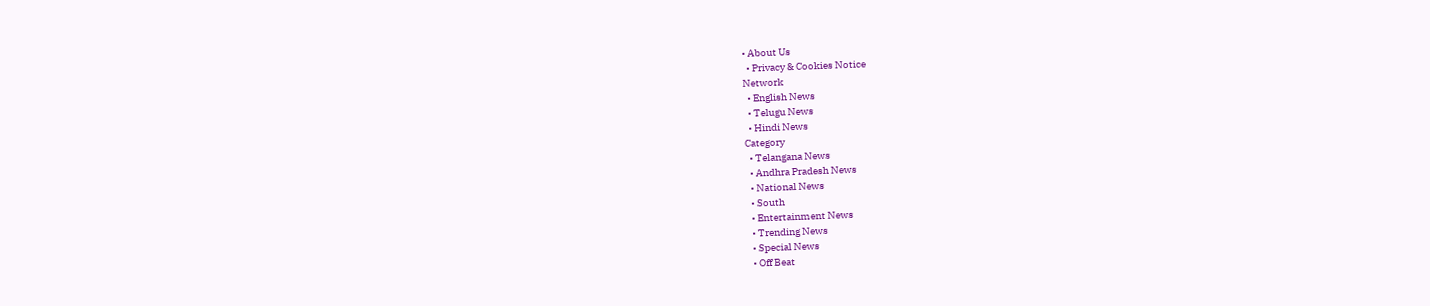• About Us
  • Privacy & Cookies Notice
Network
  • English News
  • Telugu News
  • Hindi News
Category
  • Telangana News
  • Andhra Pradesh News
  • National News
  • South
  • Entertainment News
  • Trending News
  • Special News
  • Off Beat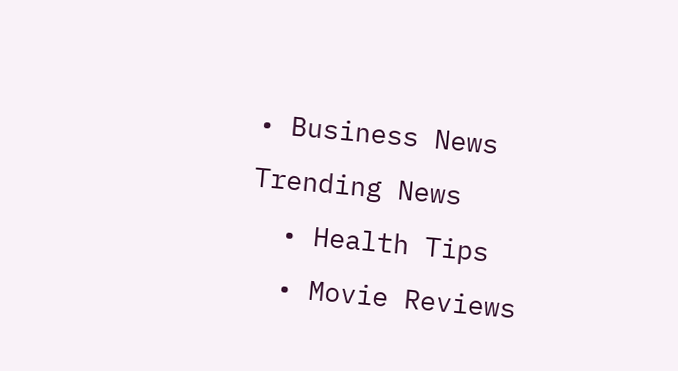• Business News
Trending News
  • Health Tips
  • Movie Reviews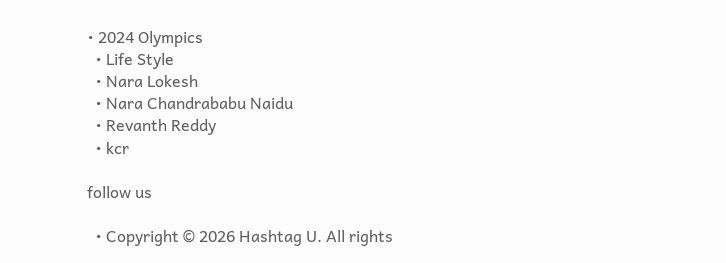• 2024 Olympics
  • Life Style
  • Nara Lokesh
  • Nara Chandrababu Naidu
  • Revanth Reddy
  • kcr

follow us

  • Copyright © 2026 Hashtag U. All rights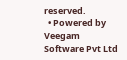reserved.
  • Powered by Veegam Software Pvt Ltd